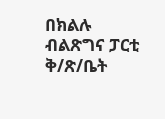በክልሉ ብልጽግና ፓርቲ ቅ/ጽ/ቤት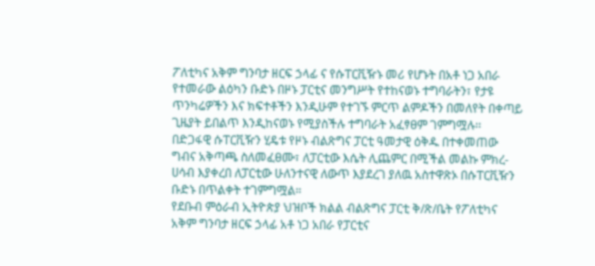ፖለቲካና አቅም ግንባታ ዘርፍ ኃላፊ ና የሱፐርቪዥኑ መሪ የሆኑት በአቶ ነጋ አበራ የተመራው ልዕካን ቡድኑ በዞኑ ፓርቲና መንግሥት የተከናወኑ ተግባራትን፣ የታዩ ጥንካሬዎችን እና ክፍተቶችን እንዲሁም የተገኙ ምርጥ ልምዶችን በመለየት በቀጣይ ጊዜያት ይበልጥ እንዲከናወኑ የሚያስችሉ ተግባራት አፈፃፀም ገምግሟሉ፡፡
በድጋፋዊ ሱፐርቪዥን ሂዴቱ የዞኑ ብልጽግና ፓርቲ ዓመታዊ ዕቅዱ በተቀመጠው ግብና አቅጣጫ ስለመፈፀሙ፣ ለፓርቲው እሴት ሊጨምር በሚችል መልኩ ምክረ-ሀሳብ እያቀረበ ለፓርቲው ሁለንተናዊ ለውጥ እያደረገ ያለዉ አስተዋጽኦ በሱፐርቪዥን ቡድኑ በጥልቀት ተገምግሟል።
የደቡብ ምዕራብ ኢትዮጵያ ህዝቦች ክልል ብልጽግና ፓርቲ ቅ/ጽ/ቤት የፖለቲካና አቅም ግንባታ ዘርፍ ኃላፊ አቶ ነጋ አበራ የፓርቲና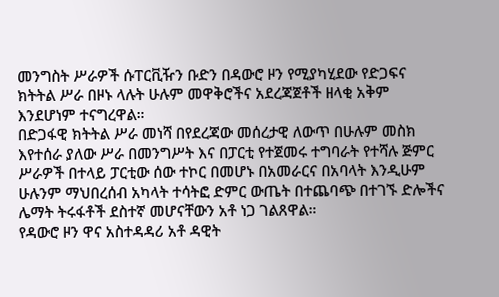መንግስት ሥራዎች ሱፐርቪዥን ቡድን በዳውሮ ዞን የሚያካሂደው የድጋፍና ክትትል ሥራ በዞኑ ላሉት ሁሉም መዋቅሮችና አደረጃጀቶች ዘላቂ አቅም እንደሆነም ተናግረዋል።
በድጋፋዊ ክትትል ሥራ መነሻ በየደረጃው መሰረታዊ ለውጥ በሁሉም መስክ እየተሰራ ያለው ሥራ በመንግሥት እና በፓርቲ የተጀመሩ ተግባራት የተሻሉ ጅምር ሥራዎች በተላይ ፓርቲው ሰው ተኮር በመሆኑ በአመራርና በአባላት እንዲሁም ሁሉንም ማህበረሰብ አካላት ተሳትፎ ድምር ውጤት በተጨባጭ በተገኙ ድሎችና ሌማት ትሩፋቶች ደስተኛ መሆናቸውን አቶ ነጋ ገልጸዋል።
የዳውሮ ዞን ዋና አስተዳዳሪ አቶ ዳዊት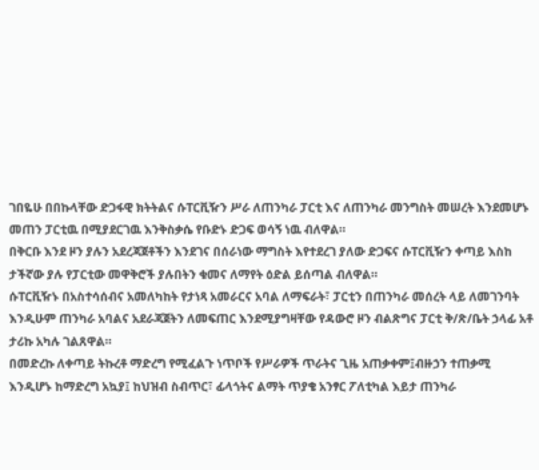ገበዬሁ በበኩላቸው ድጋፋዊ ክትትልና ሱፐርቪዥን ሥራ ለጠንካራ ፓርቲ እና ለጠንካራ መንግስት መሠረት እንደመሆኑ መጠን ፓርቲዉ በሚያደርገዉ እንቅስቃሴ የቡድኑ ድጋፍ ወሳኝ ነዉ ብለዋል።
በቅርቡ እንደ ዞን ያሉን አደረጃጀቶችን እንደገና በሰራነው ማግስት እየተደረገ ያለው ድጋፍና ሱፐርቪዥን ቀጣይ እስከ ታችኛው ያሉ የፓርቲው መዋቅሮች ያሉበትን ቁመና ለማየት ዕድል ይሰጣል ብለዋል።
ሱፐርቪዥኑ በአስተሳሰብና አመለካከት የታነጻ አመራርና አባል ለማፍራት፣ ፓርቲን በጠንካራ መሰረት ላይ ለመገንባት እንዲሁም ጠንካራ አባልና አደራጃጀትን ለመፍጠር እንደሚያግዛቸው የዳውሮ ዞን ብልጽግና ፓርቲ ቅ/ጽ/ቤት ኃላፊ አቶ ታሪኩ አካሉ ገልጸዋል።
በመድረኩ ለቀጣይ ትኩረቶ ማድረግ የሚፈልጉ ነጥቦች የሥራዎች ጥራትና ጊዜ አጠቃቀም፤ብዙኃን ተጠቃሚ እንዲሆኑ ከማድረግ አኳያ፤ ከህዝብ ስብጥር፣ ፊላጎትና ልማት ጥያቄ አንፃር ፖለቲካል እይታ ጠንካራ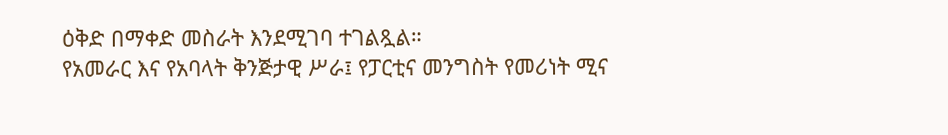ዕቅድ በማቀድ መስራት እንደሚገባ ተገልጿል።
የአመራር እና የአባላት ቅንጅታዊ ሥራ፤ የፓርቲና መንግስት የመሪነት ሚና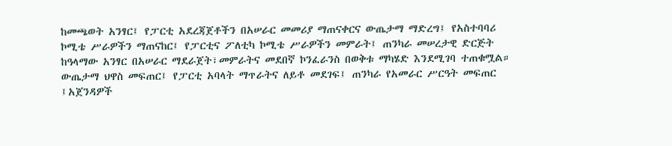ከመጫወት አንፃር፤ የፓርቲ አደረጃጀቶችን በአሠራር መመሪያ ማጠናቀርና ውጤታማ ማድረግ፤ የአስተባባሪ ኮሚቴ ሥራዎችን ማጠናከር፤ የፓርቲና ፖለቲካ ኮሚቴ ሥራዎችን መምራት፤ ጠንካራ መሠረታዊ ድርጅት ከዓላማው አንፃር በአሠራር ማደራጀት፣መምራትና መደበኛ ኮንፈራንስ በወቅቱ ማካሄድ እንደሚገባ ተጠቁሟል።
ውጤታማ ህዋስ መፍጠር፤ የፓርቲ አባላት ማጥራትና ለይቶ መደገፍ፤ ጠንካራ የአመራር ሥርዓት መፍጠር ፤አጀንዳዎች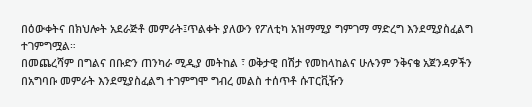በዕውቀትና በክህሎት አደራጅቶ መምራት፤ጥልቀት ያለውን የፖለቲካ አዝማሚያ ግምገማ ማድረግ እንደሚያስፈልግ ተገምግሟል።
በመጨረሻም በግልና በቡድን ጠንካራ ሚዲያ መትከል ፣ ወቅታዊ በሽታ የመከላከልና ሁሉንም ንቅናቄ አጀንዳዎችን በአግባቡ መምራት እንደሚያስፈልግ ተገምግሞ ግብረ መልስ ተሰጥቶ ሱፐርቪዥን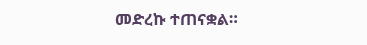መድረኩ ተጠናቋል።